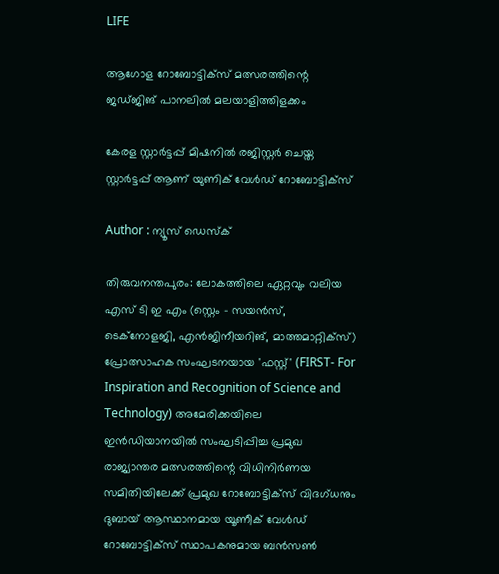LIFE

ആഗോള റോബോട്ടിക്സ് മത്സരത്തിന്റെ ജഡ്ജിങ് പാനലില്‍ മലയാളിത്തിളക്കം

കേരള സ്റ്റാര്‍ട്ടപ്പ് മിഷനില്‍ രജിസ്റ്റര്‍ ചെയ്ത സ്റ്റാര്‍ട്ടപ്പ് ആണ് യുണിക് വേള്‍ഡ് റോബോട്ടിക്‌സ്

Author : ന്യൂസ് ഡെസ്ക്

തിരുവനന്തപുരം: ലോകത്തിലെ ഏറ്റവും വലിയ എസ് ടി ഇ എം (സ്റ്റെം - സയന്‍സ്, ടെക്‌നോളജി, എന്‍ജിനീയറിങ്, മാത്തമാറ്റിക്‌സ്) പ്രോത്സാഹക സംഘടനയായ 'ഫസ്റ്റ്' (FIRST- For Inspiration and Recognition of Science and Technology) അമേരിക്കയിലെ ഇന്‍ഡിയാനയില്‍ സംഘടിപ്പിച്ച പ്രമുഖ രാജ്യാന്തര മത്സരത്തിന്റെ വിധിനിര്‍ണയ സമിതിയിലേക്ക് പ്രമുഖ റോബോട്ടിക്സ് വിദഗ്ധനും ദുബായ് ആസ്ഥാനമായ യൂണീക് വേള്‍ഡ് റോബോട്ടിക്സ് സ്ഥാപകനുമായ ബന്‍സണ്‍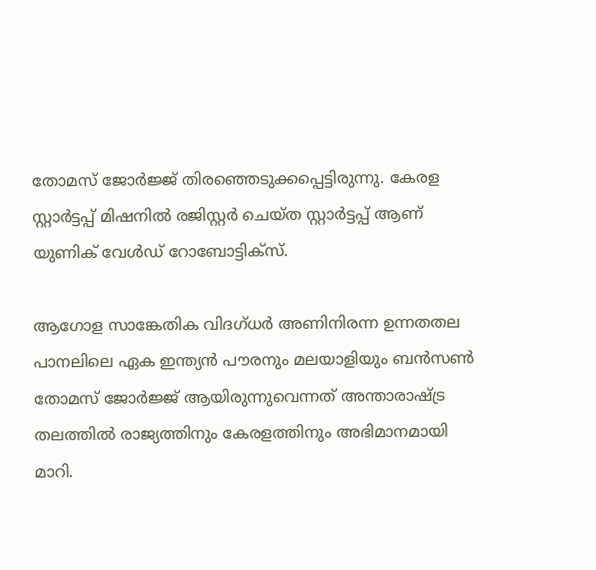തോമസ് ജോര്‍ജ്ജ് തിരഞ്ഞെടുക്കപ്പെട്ടിരുന്നു. കേരള സ്റ്റാര്‍ട്ടപ്പ് മിഷനില്‍ രജിസ്റ്റര്‍ ചെയ്ത സ്റ്റാര്‍ട്ടപ്പ് ആണ് യുണിക് വേള്‍ഡ് റോബോട്ടിക്‌സ്.

ആഗോള സാങ്കേതിക വിദഗ്ധര്‍ അണിനിരന്ന ഉന്നതതല പാനലിലെ ഏക ഇന്ത്യന്‍ പൗരനും മലയാളിയും ബന്‍സണ്‍ തോമസ് ജോര്‍ജ്ജ് ആയിരുന്നുവെന്നത് അന്താരാഷ്ട്ര തലത്തില്‍ രാജ്യത്തിനും കേരളത്തിനും അഭിമാനമായി മാറി.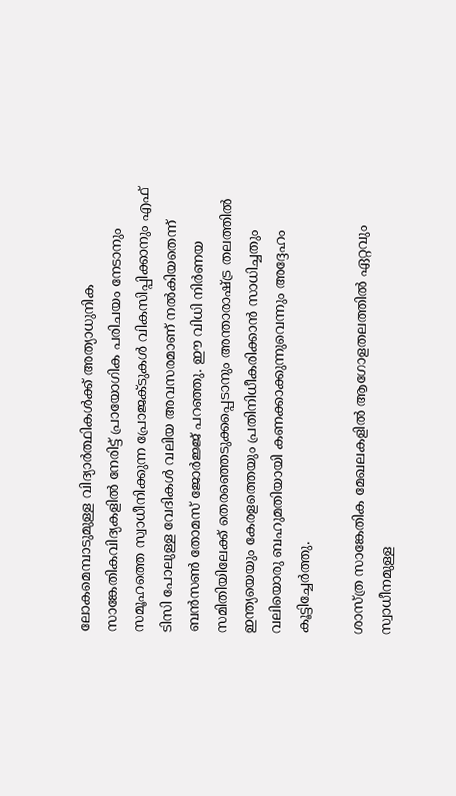ലോകമെമ്പാടുമുള്ള വിദ്യാര്‍ത്ഥികള്‍ക്ക് അത്യാധുനിക സാങ്കേതികവിദ്യകളില്‍ നേരിട്ട് പ്രായോഗിക പരിചയം നേടാനും സമൂഹത്തെ സ്വാധീനിക്കുന്ന പ്രോജക്ടുകള്‍ വികസിപ്പിക്കാനും എഫ് ടിസി പോലുള്ള വേദികള്‍ വലിയ അവസരമാണ് നല്‍കിയതെന്ന് ബന്‍സണ്‍ തോമസ് ജോര്‍ജ്ജ് പറഞ്ഞു. ഈ വിധി നിര്‍ണയ സമിതിയിലേക്ക് തെരഞ്ഞെടുക്കപ്പെടാനും അന്താരാഷ്ട്ര തലത്തില്‍ ഇന്ത്യയെയും കേരളത്തെയും പ്രതിനിധീകരിക്കാന്‍ സാധിച്ചതും വലിയൊരു ബഹുമതിയായി കണക്കാക്കുന്നുവെന്നും അദ്ദേഹം കൂട്ടിച്ചേര്‍ത്തു.

ശാസ്ത്ര സാങ്കേതിക മേഖലകളില്‍ ആഗോളതലത്തില്‍ ഏറ്റവും സ്വാധീനമുള്ള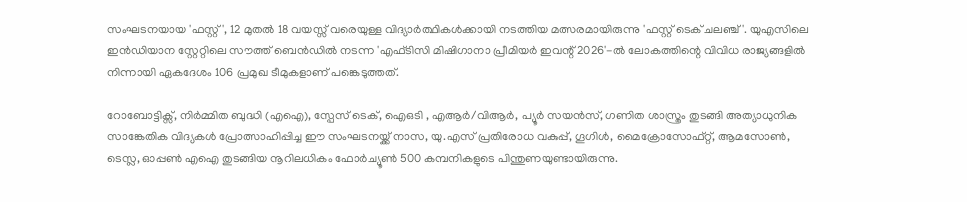സംഘടനയായ 'ഫസ്റ്റ്', 12 മുതല്‍ 18 വയസ്സ് വരെയുള്ള വിദ്യാര്‍ത്ഥികള്‍ക്കായി നടത്തിയ മത്സരമായിരുന്നു 'ഫസ്റ്റ് ടെക് ചലഞ്ച്'. യുഎസിലെ ഇന്‍ഡിയാന സ്റ്റേറ്റിലെ സൗത്ത് ബെന്‍ഡില്‍ നടന്ന 'എഫ്ടിസി മിഷിഗാനാ പ്രീമിയര്‍ ഇവന്റ് 2026'-ല്‍ ലോകത്തിന്റെ വിവിധ രാജ്യങ്ങളില്‍ നിന്നായി ഏകദേശം 106 പ്രമുഖ ടീമുകളാണ് പങ്കെടുത്തത്.

റോബോട്ടിക്സ്, നിര്‍മ്മിത ബുദ്ധി (എഐ), സ്പേസ് ടെക്, ഐഒടി , എആര്‍/വിആര്‍, പ്യൂര്‍ സയന്‍സ്, ഗണിത ശാസ്ത്രം തുടങ്ങി അത്യാധുനിക സാങ്കേതിക വിദ്യകള്‍ പ്രോത്സാഹിപ്പിച്ച ഈ സംഘടനയ്ക്ക് നാസ, യു.എസ് പ്രതിരോധ വകുപ്പ്, ഗൂഗിള്‍, മൈക്രോസോഫ്റ്റ്, ആമസോണ്‍, ടെസ്ല, ഓപ്പണ്‍ എഐ തുടങ്ങിയ നൂറിലധികം ഫോര്‍ച്യൂണ്‍ 500 കമ്പനികളുടെ പിന്തുണയുണ്ടായിരുന്നു.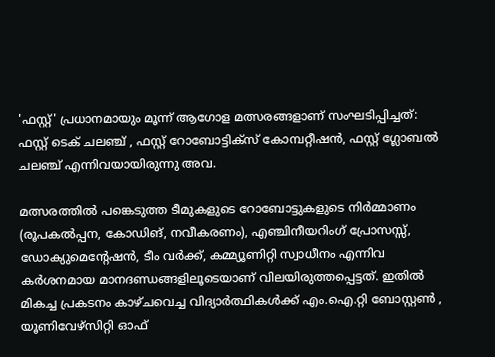'ഫസ്റ്റ്' പ്രധാനമായും മൂന്ന് ആഗോള മത്സരങ്ങളാണ് സംഘടിപ്പിച്ചത്: ഫസ്റ്റ് ടെക് ചലഞ്ച് , ഫസ്റ്റ് റോബോട്ടിക്‌സ് കോമ്പറ്റീഷന്‍, ഫസ്റ്റ് ഗ്ലോബല്‍ ചലഞ്ച് എന്നിവയായിരുന്നു അവ.

മത്സരത്തില്‍ പങ്കെടുത്ത ടീമുകളുടെ റോബോട്ടുകളുടെ നിര്‍മ്മാണം (രൂപകല്‍പ്പന, കോഡിങ്, നവീകരണം), എഞ്ചിനീയറിംഗ് പ്രോസസ്സ്, ഡോക്യുമെന്റേഷന്‍, ടീം വര്‍ക്ക്, കമ്മ്യൂണിറ്റി സ്വാധീനം എന്നിവ കര്‍ശനമായ മാനദണ്ഡങ്ങളിലൂടെയാണ് വിലയിരുത്തപ്പെട്ടത്. ഇതില്‍ മികച്ച പ്രകടനം കാഴ്ചവെച്ച വിദ്യാര്‍ത്ഥികള്‍ക്ക് എം.ഐ.റ്റി ബോസ്റ്റണ്‍ , യൂണിവേഴ്‌സിറ്റി ഓഫ്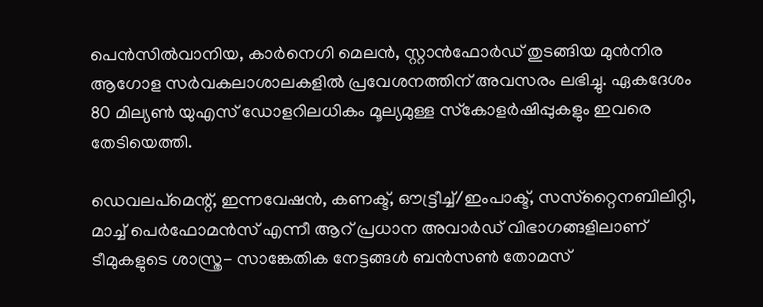പെന്‍സില്‍വാനിയ, കാര്‍നെഗി മെലന്‍, സ്റ്റാന്‍ഫോര്‍ഡ് തുടങ്ങിയ മുന്‍നിര ആഗോള സര്‍വകലാശാലകളില്‍ പ്രവേശനത്തിന് അവസരം ലഭിച്ചു. ഏകദേശം 80 മില്യണ്‍ യുഎസ് ഡോളറിലധികം മൂല്യമുള്ള സ്‌കോളര്‍ഷിപ്പുകളും ഇവരെ തേടിയെത്തി.

ഡെവലപ്മെന്റ്, ഇന്നവേഷന്‍, കണക്ട്, ഔട്ട്രീച്ച്/ഇംപാക്ട്, സസ്‌റ്റൈനബിലിറ്റി, മാച്ച് പെര്‍ഫോമന്‍സ് എന്നീ ആറ് പ്രധാന അവാര്‍ഡ് വിഭാഗങ്ങളിലാണ് ടീമുകളുടെ ശാസ്ത്ര- സാങ്കേതിക നേട്ടങ്ങള്‍ ബന്‍സണ്‍ തോമസ്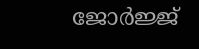ജോര്‍ജ്ജ്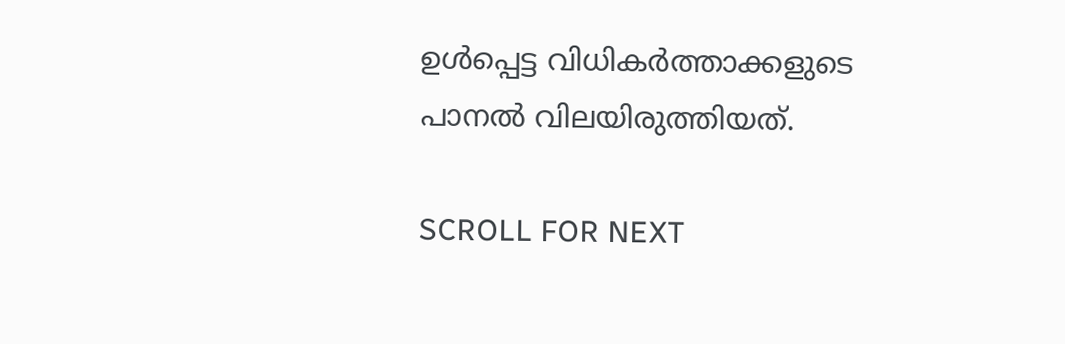ഉള്‍പ്പെട്ട വിധികര്‍ത്താക്കളുടെ പാനല്‍ വിലയിരുത്തിയത്.

SCROLL FOR NEXT